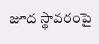జూద స్థావరంపై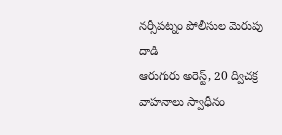నర్సీపట్నం పోలీసుల మెరుపు దాడి
ఆరుగురు అరెస్ట్, 20 ద్విచక్ర వాహనాలు స్వాధీనం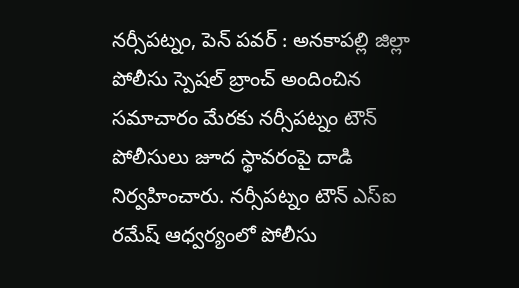నర్సీపట్నం, పెన్ పవర్ : అనకాపల్లి జిల్లా పోలీసు స్పెషల్ బ్రాంచ్ అందించిన సమాచారం మేరకు నర్సీపట్నం టౌన్ పోలీసులు జూద స్థావరంపై దాడి నిర్వహించారు. నర్సీపట్నం టౌన్ ఎస్ఐ రమేష్ ఆధ్వర్యంలో పోలీసు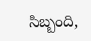సిబ్బంది,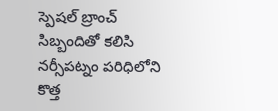స్పెషల్ బ్రాంచ్ సిబ్బందితో కలిసి నర్సీపట్నం పరిధిలోని కొత్త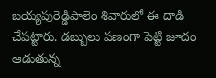బయ్యపురెడ్డిపాలెం శివారులో ఈ దాడి చేపట్టారు. డబ్బులు పణంగా పెట్టి జూదం ఆడుతున్న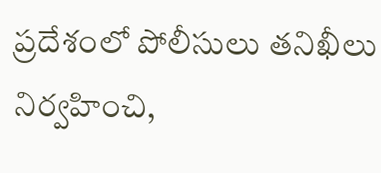ప్రదేశంలో పోలీసులు తనిఖీలు నిర్వహించి,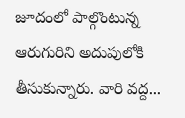జూదంలో పాల్గొంటున్న ఆరుగురిని అదుపులోకి తీసుకున్నారు. వారి వద్ద...